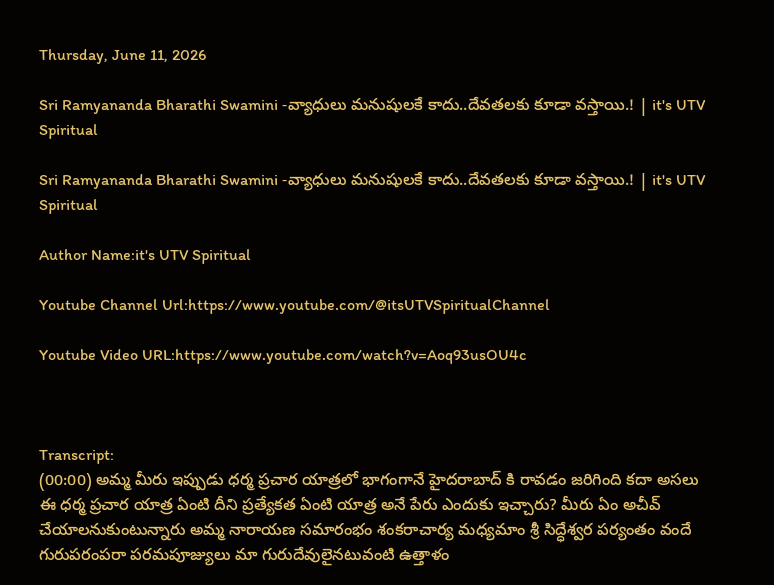Thursday, June 11, 2026

Sri Ramyananda Bharathi Swamini -వ్యాధులు మనుషులకే కాదు..దేవతలకు కూడా వస్తాయి.! | it's UTV Spiritual

Sri Ramyananda Bharathi Swamini -వ్యాధులు మనుషులకే కాదు..దేవతలకు కూడా వస్తాయి.! | it's UTV Spiritual

Author Name:it's UTV Spiritual

Youtube Channel Url:https://www.youtube.com/@itsUTVSpiritualChannel

Youtube Video URL:https://www.youtube.com/watch?v=Aoq93usOU4c



Transcript:
(00:00) అమ్మ మీరు ఇప్పుడు ధర్మ ప్రచార యాత్రలో భాగంగానే హైదరాబాద్ కి రావడం జరిగింది కదా అసలు ఈ ధర్మ ప్రచార యాత్ర ఏంటి దీని ప్రత్యేకత ఏంటి యాత్ర అనే పేరు ఎందుకు ఇచ్చారు? మీరు ఏం అచీవ్ చేయాలనుకుంటున్నారు అమ్మ నారాయణ సమారంభం శంకరాచార్య మధ్యమాం శ్రీ సిద్ధేశ్వర పర్యంతం వందే గురుపరంపరా పరమపూజ్యులు మా గురుదేవులైనటువంటి ఉత్తాళం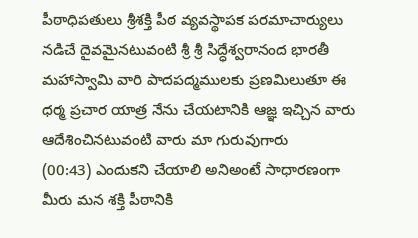పీఠాధిపతులు శ్రీశక్తి పీఠ వ్యవస్థాపక పరమాచార్యులు నడిచే దైవమైనటువంటి శ్రీ శ్రీ సిద్ధేశ్వరానంద భారతీ మహాస్వామి వారి పాదపద్మములకు ప్రణమిలుతూ ఈ ధర్మ ప్రచార యాత్ర నేను చేయటానికి ఆజ్ఞ ఇచ్చిన వారు ఆదేశించినటువంటి వారు మా గురువుగారు
(00:43) ఎందుకని చేయాలి అనిఅంటే సాధారణంగా మీరు మన శక్తి పీఠానికి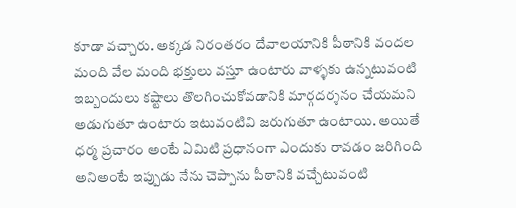కూడా వచ్చారు. అక్కడ నిరంతరం దేవాలయానికి పీఠానికి వందల మంది వేల మంది భక్తులు వస్తూ ఉంటారు వాళ్ళకు ఉన్నటువంటి ఇబ్బందులు కష్టాలు తొలగించుకోవడానికి మార్గదర్శనం చేయమని అడుగుతూ ఉంటారు ఇటువంటివి జరుగుతూ ఉంటాయి. అయితే ధర్మ ప్రచారం అంటే ఏమిటి ప్రధానంగా ఎందుకు రావడం జరిగింది అనిఅంటే ఇప్పుడు నేను చెప్పాను పీఠానికి వచ్చేటువంటి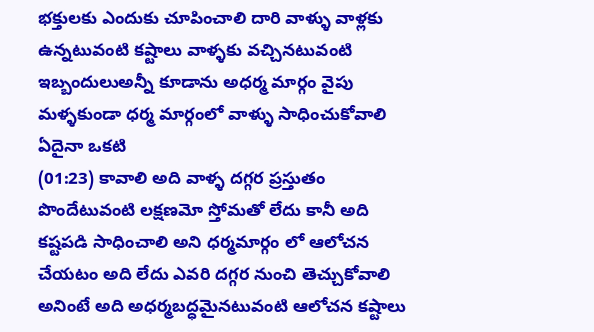భక్తులకు ఎందుకు చూపించాలి దారి వాళ్ళు వాళ్లకు ఉన్నటువంటి కష్టాలు వాళ్ళకు వచ్చినటువంటి ఇబ్బందులుఅన్నీ కూడాను అధర్మ మార్గం వైపు మళ్ళకుండా ధర్మ మార్గంలో వాళ్ళు సాధించుకోవాలి ఏదైనా ఒకటి
(01:23) కావాలి అది వాళ్ళ దగ్గర ప్రస్తుతం పొందేటువంటి లక్షణమో స్తోమతో లేదు కానీ అది కష్టపడి సాధించాలి అని ధర్మమార్గం లో ఆలోచన చేయటం అది లేదు ఎవరి దగ్గర నుంచి తెచ్చుకోవాలి అనింటే అది అధర్మబద్ధమైనటువంటి ఆలోచన కష్టాలు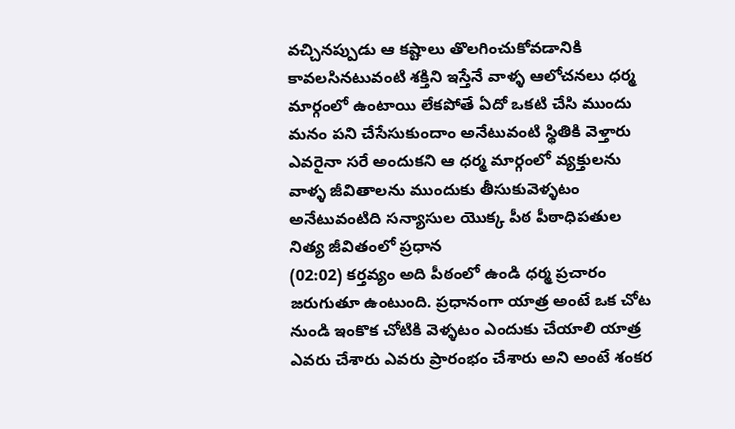వచ్చినప్పుడు ఆ కష్టాలు తొలగించుకోవడానికి కావలసినటువంటి శక్తిని ఇస్తేనే వాళ్ళ ఆలోచనలు ధర్మ మార్గంలో ఉంటాయి లేకపోతే ఏదో ఒకటి చేసి ముందు మనం పని చేసేసుకుందాం అనేటువంటి స్థితికి వెళ్తారు ఎవరైనా సరే అందుకని ఆ ధర్మ మార్గంలో వ్యక్తులను వాళ్ళ జీవితాలను ముందుకు తీసుకువెళ్ళటం అనేటువంటిది సన్యాసుల యొక్క పీఠ పీఠాధిపతుల నిత్య జీవితంలో ప్రధాన
(02:02) కర్తవ్యం అది పీఠంలో ఉండి ధర్మ ప్రచారం జరుగుతూ ఉంటుంది. ప్రధానంగా యాత్ర అంటే ఒక చోట నుండి ఇంకొక చోటికి వెళ్ళటం ఎందుకు చేయాలి యాత్ర ఎవరు చేశారు ఎవరు ప్రారంభం చేశారు అని అంటే శంకర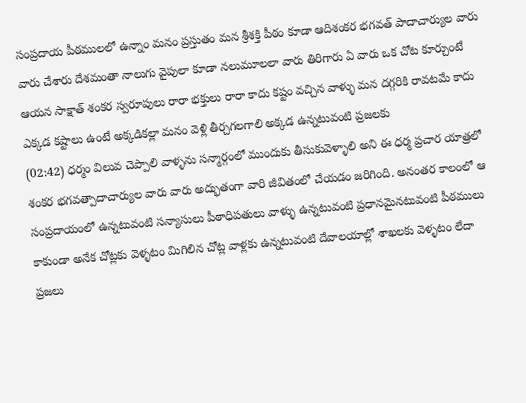సంప్రదాయ పీఠములలో ఉన్నాం మనం ప్రస్తుతం మన శ్రీశక్తి పీఠం కూడా ఆదిశంకర భగవత్ పాదాచార్యుల వారు వారు చేశారు దేశమంతా నాలుగు వైపులా కూడా నలుమూలలా వారు తిరిగారు ఏ వారు ఒక చోట కూర్చుంటే ఆయన సాక్షాత్ శంకర స్వరూపులు రారా భక్తులు రారా కాదు కష్టం వచ్చిన వాళ్ళు మన దగ్గరికి రావటమే కాదు ఎక్కడ కష్టాలు ఉంటే అక్కడికల్లా మనం వెళ్లి తీర్చగలగాలి అక్కడ ఉన్నటువంటి ప్రజలకు
(02:42) ధర్మం విలువ చెప్పాలి వాళ్ళను సన్మార్గంలో ముందుకు తీసుకువెళ్ళాలి అని ఈ ధర్మ ప్రచార యాత్రలో శంకర భగవత్పాదాచార్యుల వారు వారు అద్భుతంగా వారి జీవితంలో చేయడం జరిగింది. అనంతర కాలంలో ఆ సంప్రదాయంలో ఉన్నటువంటి సన్యాసులు పీఠాధిపతులు వాళ్ళు ఉన్నటువంటి ప్రధానమైనటువంటి పీఠములు కాకుండా అనేక చోట్లకు వెళ్ళటం మిగిలిన చోట్ల వాళ్లకు ఉన్నటువంటి దేవాలయాల్లో శాఖలకు వెళ్ళటం లేదా ప్రజలు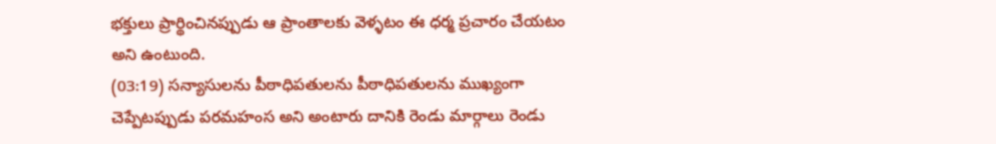భక్తులు ప్రార్థించినప్పుడు ఆ ప్రాంతాలకు వెళ్ళటం ఈ ధర్మ ప్రచారం చేయటం అని ఉంటుంది.
(03:19) సన్యాసులను పీఠాధిపతులను పీఠాధిపతులను ముఖ్యంగా చెప్పేటప్పుడు పరమహంస అని అంటారు దానికి రెండు మార్గాలు రెండు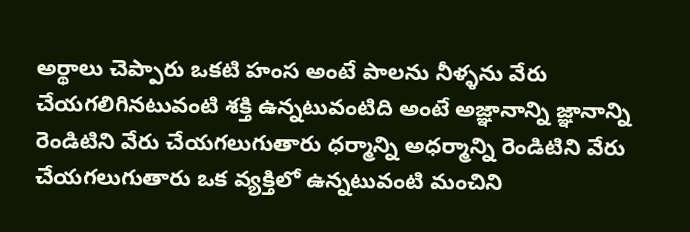అర్థాలు చెప్పారు ఒకటి హంస అంటే పాలను నీళ్ళను వేరు చేయగలిగినటువంటి శక్తి ఉన్నటువంటిది అంటే అజ్ఞానాన్ని జ్ఞానాన్ని రెండిటిని వేరు చేయగలుగుతారు ధర్మాన్ని అధర్మాన్ని రెండిటిని వేరు చేయగలుగుతారు ఒక వ్యక్తిలో ఉన్నటువంటి మంచిని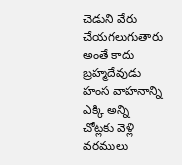చెడుని వేరు చేయగలుగుతారు అంతే కాదు బ్రహ్మదేవుడు హంస వాహనాన్ని ఎక్కి అన్ని చోట్లకు వెళ్లి వరములు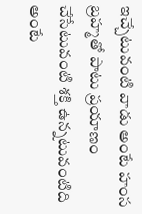ఇచ్చేటువంటి వాడు అంటే హంస బ్రహ్మతో పాటు ప్రయాణం చేసేటువంటి శక్తి ఉన్నటువంటిది అంటే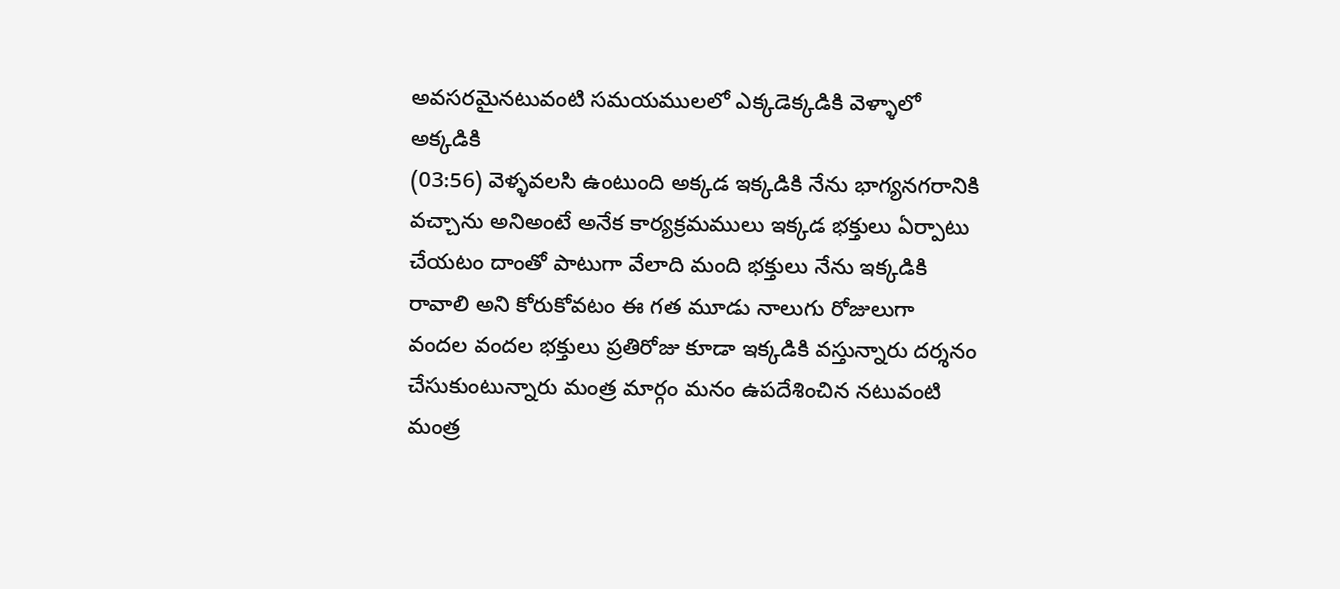అవసరమైనటువంటి సమయములలో ఎక్కడెక్కడికి వెళ్ళాలో అక్కడికి
(03:56) వెళ్ళవలసి ఉంటుంది అక్కడ ఇక్కడికి నేను భాగ్యనగరానికి వచ్చాను అనిఅంటే అనేక కార్యక్రమములు ఇక్కడ భక్తులు ఏర్పాటు చేయటం దాంతో పాటుగా వేలాది మంది భక్తులు నేను ఇక్కడికి రావాలి అని కోరుకోవటం ఈ గత మూడు నాలుగు రోజులుగా వందల వందల భక్తులు ప్రతిరోజు కూడా ఇక్కడికి వస్తున్నారు దర్శనం చేసుకుంటున్నారు మంత్ర మార్గం మనం ఉపదేశించిన నటువంటి మంత్ర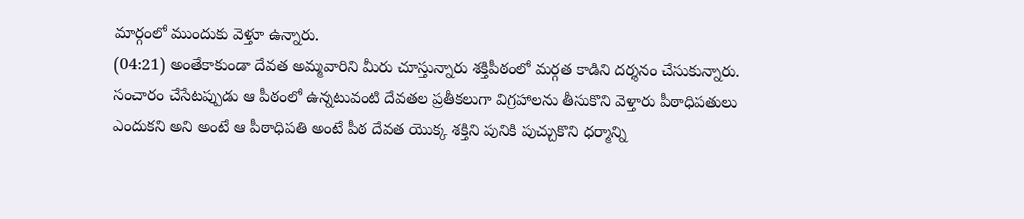మార్గంలో ముందుకు వెళ్తూ ఉన్నారు.
(04:21) అంతేకాకుండా దేవత అమ్మవారిని మీరు చూస్తున్నారు శక్తిపీఠంలో మర్గత కాడిని దర్శనం చేసుకున్నారు. సంచారం చేసేటప్పుడు ఆ పీఠంలో ఉన్నటువంటి దేవతల ప్రతీకలుగా విగ్రహాలను తీసుకొని వెళ్తారు పీఠాధిపతులు ఎందుకని అని అంటే ఆ పీఠాధిపతి అంటే పీఠ దేవత యొక్క శక్తిని పునికి పుచ్చుకొని ధర్మాన్ని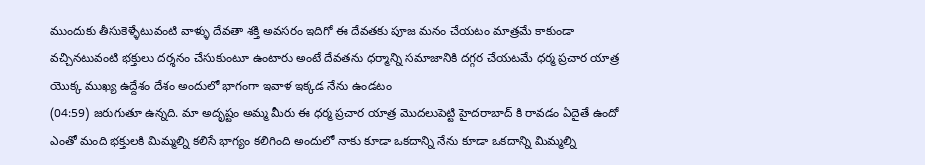ముందుకు తీసుకెళ్ళేటువంటి వాళ్ళు దేవతా శక్తి అవసరం ఇదిగో ఈ దేవతకు పూజ మనం చేయటం మాత్రమే కాకుండా వచ్చినటువంటి భక్తులు దర్శనం చేసుకుంటూ ఉంటారు అంటే దేవతను ధర్మాన్ని సమాజానికి దగ్గర చేయటమే ధర్మ ప్రచార యాత్ర యొక్క ముఖ్య ఉద్దేశం దేశం అందులో భాగంగా ఇవాళ ఇక్కడ నేను ఉండటం
(04:59) జరుగుతూ ఉన్నది. మా అదృష్టం అమ్మ మీరు ఈ ధర్మ ప్రచార యాత్ర మొదలుపెట్టి హైదరాబాద్ కి రావడం ఏదైతే ఉందో ఎంతో మంది భక్తులకి మిమ్మల్ని కలిసే భాగ్యం కలిగింది అందులో నాకు కూడా ఒకదాన్ని నేను కూడా ఒకదాన్ని మిమ్మల్ని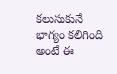కలుసుకునే భాగ్యం కలిగింది అంటే ఈ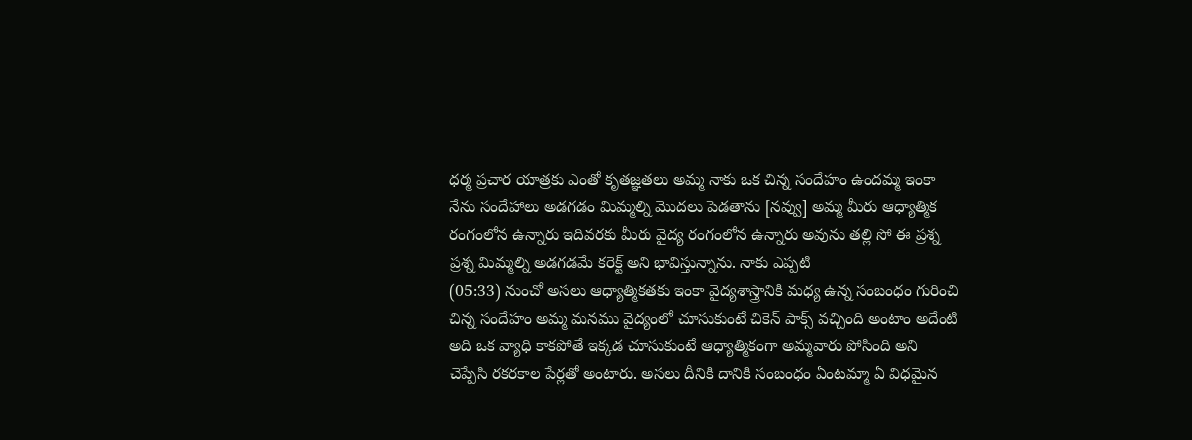ధర్మ ప్రచార యాత్రకు ఎంతో కృతజ్ఞతలు అమ్మ నాకు ఒక చిన్న సందేహం ఉందమ్మ ఇంకా నేను సందేహాలు అడగడం మిమ్మల్ని మొదలు పెడతాను [నవ్వు] అమ్మ మీరు ఆధ్యాత్మిక రంగంలోన ఉన్నారు ఇదివరకు మీరు వైద్య రంగంలోన ఉన్నారు అవును తల్లి సో ఈ ప్రశ్న ప్రశ్న మిమ్మల్ని అడగడమే కరెక్ట్ అని భావిస్తున్నాను. నాకు ఎప్పటి
(05:33) నుంచో అసలు ఆధ్యాత్మికతకు ఇంకా వైద్యశాస్త్రానికి మధ్య ఉన్న సంబంధం గురించి చిన్న సందేహం అమ్మ మనము వైద్యంలో చూసుకుంటే చికెన్ పాక్స్ వచ్చింది అంటాం అదేంటి అది ఒక వ్యాధి కాకపోతే ఇక్కడ చూసుకుంటే ఆధ్యాత్మికంగా అమ్మవారు పోసింది అని చెప్పేసి రకరకాల పేర్లతో అంటారు. అసలు దీనికి దానికి సంబంధం ఏంటమ్మా ఏ విధమైన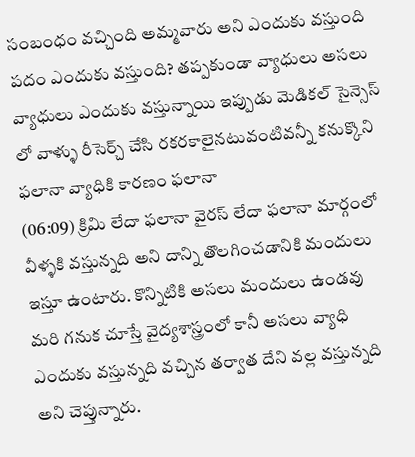సంబంధం వచ్చింది అమ్మవారు అని ఎందుకు వస్తుంది పదం ఎందుకు వస్తుంది? తప్పకుండా వ్యాధులు అసలు వ్యాధులు ఎందుకు వస్తున్నాయి ఇప్పుడు మెడికల్ సైన్సెస్ లో వాళ్ళు రీసెర్చ్ చేసి రకరకాలైనటువంటివన్నీ కనుక్కొని ఫలానా వ్యాధికి కారణం ఫలానా
(06:09) క్రిమి లేదా ఫలానా వైరస్ లేదా ఫలానా మార్గంలో వీళ్ళకి వస్తున్నది అని దాన్ని తొలగించడానికి మందులు ఇస్తూ ఉంటారు. కొన్నిటికి అసలు మందులు ఉండవు మరి గనుక చూస్తే వైద్యశాస్త్రంలో కానీ అసలు వ్యాధి ఎందుకు వస్తున్నది వచ్చిన తర్వాత దేని వల్ల వస్తున్నది అని చెప్తున్నారు.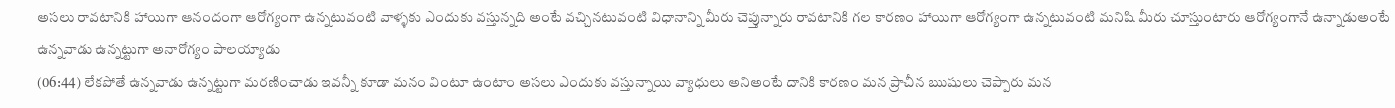అసలు రావటానికి హాయిగా ఆనందంగా ఆరోగ్యంగా ఉన్నటువంటి వాళ్ళకు ఎందుకు వస్తున్నది అంటే వచ్చినటువంటి విధానాన్ని మీరు చెప్తున్నారు రావటానికి గల కారణం హాయిగా ఆరోగ్యంగా ఉన్నటువంటి మనిషి మీరు చూస్తుంటారు ఆరోగ్యంగానే ఉన్నాడుఅంటే ఉన్నవాడు ఉన్నట్టుగా అనారోగ్యం పాలయ్యాడు
(06:44) లేకపోతే ఉన్నవాడు ఉన్నట్టుగా మరణించాడు ఇవన్నీ కూడా మనం వింటూ ఉంటాం అసలు ఎందుకు వస్తున్నాయి వ్యాధులు అనిఅంటే దానికి కారణం మన ప్రాచీన ఋషులు చెప్పారు మన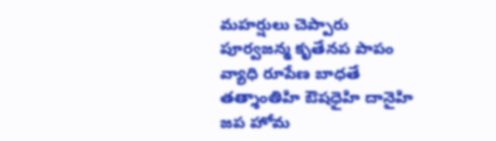మహర్షులు చెప్పారు పూర్వజన్మ కృతేనప పాపం వ్యాధి రూపేణ బాధతే తత్శాంతిహి ఔషధైహి దానైహి జప హోమ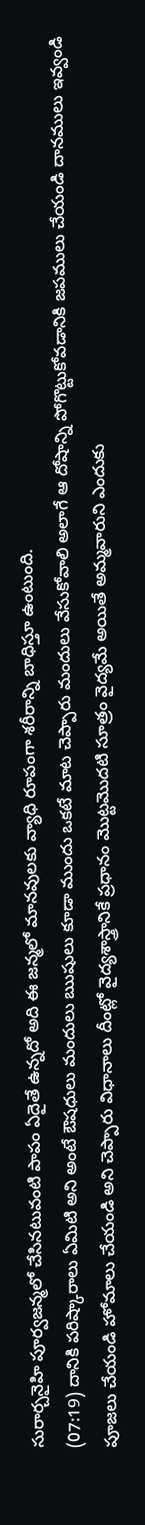సురార్చనైహి పూర్వజన్మలో చేసినటువంటి పాపం ఏదైతే ఉన్నదో అది ఈ జన్మలో మానవులకు వ్యాధి రూపంగా శరీరాన్ని బాధిస్తూ ఉంటుంది.
(07:19) దానికి పరిష్కారాలు ఏమిటి అని అంటే ఔషధులు మందులు ఋషులు కూడా ముందు ఒకటే మాట చెప్పారు మందులు వేసుకోవాలి అలాగే ఆ దోషాన్ని పోగొట్టుకోవడానికి జపములు చేయండి దానములు ఇవ్వండి పూజలు చేయండి హోమాలు చేయండి అని చెప్పారు విధానాలు దీంట్లో వైద్యశాస్త్రానికే ప్రధానం మొట్టమొదటి సూత్రం వైద్యమే అయితే అమ్మవారుని ఎందుకు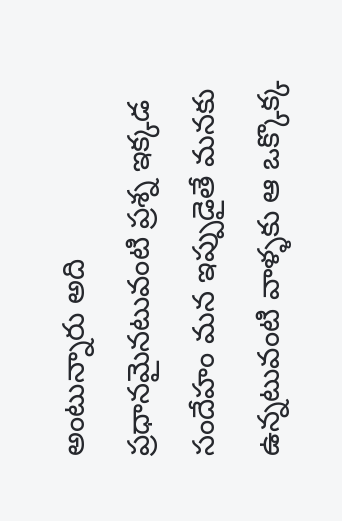అంటున్నారు అది ప్రధానమైనటువంటి ప్రశ్న ఇక్కడ సందేహం మన ఇప్పుడైతే మనకు ఉన్నటువంటి వాళ్ళకు ఆ ఒక్కొక్క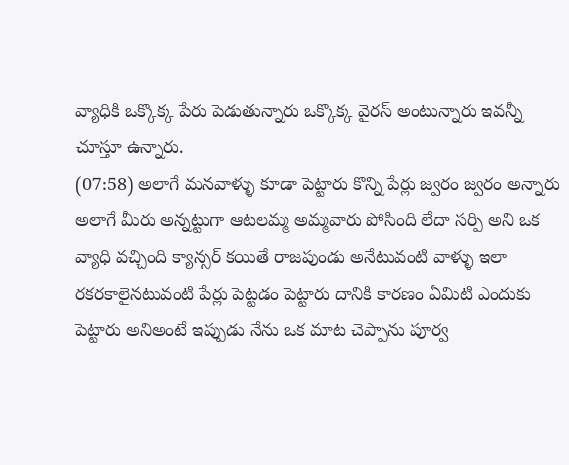వ్యాధికి ఒక్కొక్క పేరు పెడుతున్నారు ఒక్కొక్క వైరస్ అంటున్నారు ఇవన్నీ చూస్తూ ఉన్నారు.
(07:58) అలాగే మనవాళ్ళు కూడా పెట్టారు కొన్ని పేర్లు జ్వరం జ్వరం అన్నారు అలాగే మీరు అన్నట్టుగా ఆటలమ్మ అమ్మవారు పోసింది లేదా సర్పి అని ఒక వ్యాధి వచ్చింది క్యాన్సర్ కయితే రాజపుండు అనేటువంటి వాళ్ళు ఇలా రకరకాలైనటువంటి పేర్లు పెట్టడం పెట్టారు దానికి కారణం ఏమిటి ఎందుకు పెట్టారు అనిఅంటే ఇప్పుడు నేను ఒక మాట చెప్పాను పూర్వ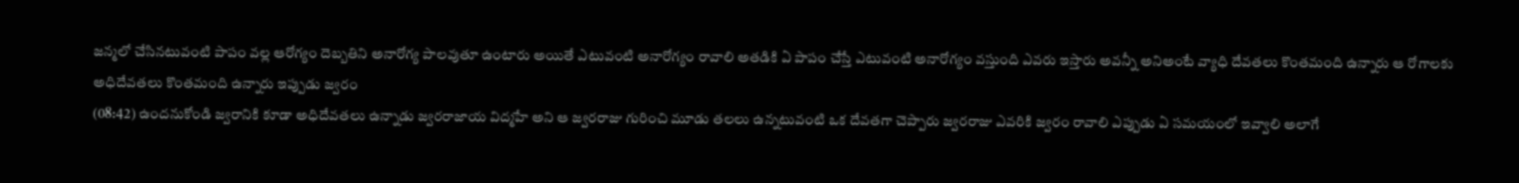జన్మలో చేసినటువంటి పాపం వల్ల ఆరోగ్యం దెబ్బతిని అనారోగ్య పాలవుతూ ఉంటారు అయితే ఎటువంటి అనారోగ్యం రావాలి అతడికి ఏ పాపం చేస్తే ఎటువంటి అనారోగ్యం వస్తుంది ఎవరు ఇస్తారు అవన్నీ అనిఅంటే వ్యాధి దేవతలు కొంతమంది ఉన్నారు ఆ రోగాలకు అధిదేవతలు కొంతమంది ఉన్నారు ఇప్పుడు జ్వరం
(08:42) ఉందనుకోండి జ్వరానికి కూడా అధిదేవతలు ఉన్నాడు జ్వరరాజాయ విద్మహే అని ఆ జ్వరరాజు గురించి మూడు తలలు ఉన్నటువంటి ఒక దేవతగా చెప్పారు జ్వరరాజు ఎవరికి జ్వరం రావాలి ఎప్పుడు ఏ సమయంలో ఇవ్వాలి అలాగే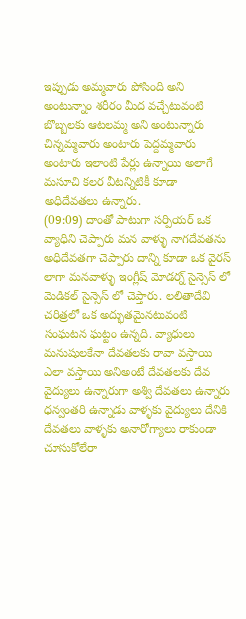ఇప్పుడు అమ్మవారు పోసింది అని అంటున్నాం శరీరం మీద వచ్చేటువంటి బొబ్బలకు ఆటలమ్మ అని అంటున్నారు చిన్నమ్మవారు అంటారు పెద్దమ్మవారు అంటారు ఇలాంటి పేర్లు ఉన్నాయి అలాగే మసూచి కలర వీటన్నిటికీ కూడా అధిదేవతలు ఉన్నారు.
(09:09) దాంతో పాటుగా సర్పియర్ ఒక వ్యాధిని చెప్పారు మన వాళ్ళు నాగదేవతను అధిదేవతగా చెప్పారు దాన్ని కూడా ఒక వైరస్ లాగా మనవాళ్ళు ఇంగ్లీష్ మోడర్న్ సైన్సెస్ లో మెడికల్ సైన్సెస్ లో చెప్తారు. లలితాదేవి చరిత్రలో ఒక అద్భుతమైనటువంటి సంఘటన ఘట్టం ఉన్నది. వ్యాధులు మనుషులకేనా దేవతలకు రావా వస్తాయి ఎలా వస్తాయి అనిఅంటే దేవతలకు దేవ వైద్యులు ఉన్నారుగా అశ్వి దేవతలు ఉన్నారు ధన్వంతరి ఉన్నాడు వాళ్ళకు వైద్యులు దేనికి దేవతలు వాళ్ళకు అనారోగ్యాలు రాకుండా చూసుకోలేరా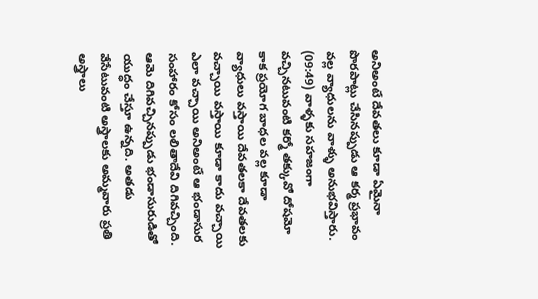అనిఅంటే దేవతలు కూడా ఏమైనా పొరపాట్లు చేసినప్పుడు ఆ కర్మ ప్రభావం వల్ల వ్యాధులను వాళ్ళు అనుభవిస్తారు.
(09:49) వాళ్ళకు సహజంగా వచ్చినటువంటి కర్మో తక్కువో దోషమో కాక ప్రయోగ బాధల వల్ల కూడా వ్యాధులు వస్తాయి దేవతలకా దేవతలకు వచ్చాయి వస్తాయి కూడా కాదు వచ్చాయి ఎలా వచ్చాయి అనిఅంటే ఆ భండాసుర సంహారం కోసం లలితాదేవి దిగివచ్చింది. ఆమె దిగివచ్చినప్పుడు భండాసురుడితో యుద్ధం చేస్తూ ఉన్నది. అతడు వేసేటువంటి అస్త్రాలకు అమ్మవారు ప్రతి అస్త్రాలు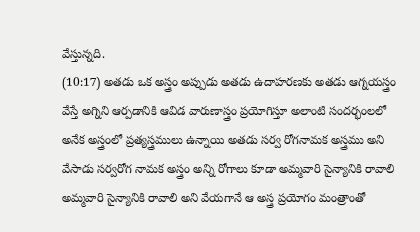వేస్తున్నది.
(10:17) అతడు ఒక అస్త్రం అప్పుడు అతడు ఉదాహరణకు అతడు ఆగ్నయస్త్రం వేస్తే అగ్నిని ఆర్పడానికి ఆవిడ వారుణాస్త్రం ప్రయోగిస్తూ అలాంటి సందర్భంలలో అనేక అస్త్రంలో ప్రత్యస్త్రములు ఉన్నాయి అతడు సర్వ రోగనామక అస్త్రము అని వేసాడు సర్వరోగ నామక అస్త్రం అన్ని రోగాలు కూడా అమ్మవారి సైన్యానికి రావాలి అమ్మవారి సైన్యానికి రావాలి అని వేయగానే ఆ అస్త్ర ప్రయోగం మంత్రాంతో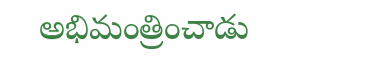అభిమంత్రించాడు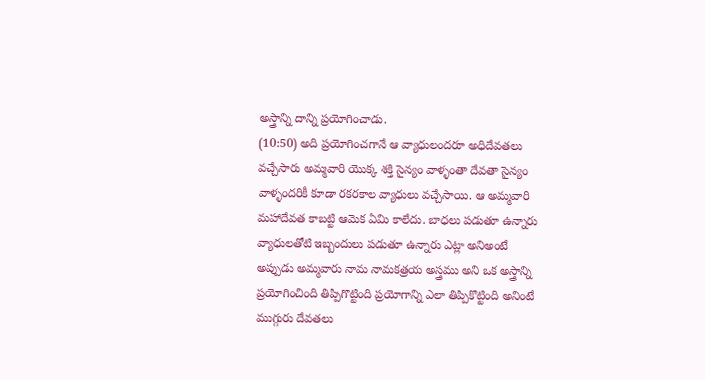అస్త్రాన్ని దాన్ని ప్రయోగించాడు.
(10:50) అది ప్రయోగించగానే ఆ వ్యాధులందరూ అధిదేవతలు వచ్చేసారు అమ్మవారి యొక్క శక్తి సైన్యం వాళ్ళంతా దేవతా సైన్యం వాళ్ళందరికీ కూడా రకరకాల వ్యాధులు వచ్చేసాయి. ఆ అమ్మవారి మహాదేవత కాబట్టి ఆమెక ఏమి కాలేదు. బాధలు పడుతూ ఉన్నారు వ్యాధులతోటి ఇబ్బందులు పడుతూ ఉన్నారు ఎట్లా అనిఅంటే అప్పుడు అమ్మవారు నామ నామకత్రయ అస్త్రము అని ఒక అస్త్రాన్ని ప్రయోగించింది తిప్పిగొట్టింది ప్రయోగాన్ని ఎలా తిప్పికొట్టింది అనింటే ముగ్గురు దేవతలు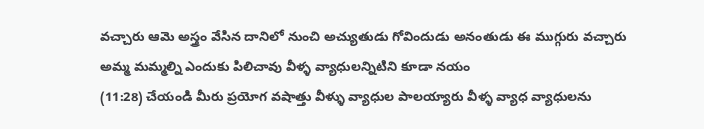వచ్చారు ఆమె అస్త్రం వేసిన దానిలో నుంచి అచ్యుతుడు గోవిందుడు అనంతుడు ఈ ముగ్గురు వచ్చారు అమ్మ మమ్మల్ని ఎందుకు పిలిచావు వీళ్ళ వ్యాధులన్నిటిని కూడా నయం
(11:28) చేయండి మీరు ప్రయోగ వషాత్తు వీళ్ళు వ్యాధుల పాలయ్యారు వీళ్ళ వ్యాధ వ్యాధులను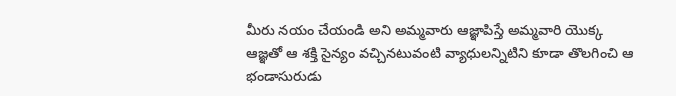మీరు నయం చేయండి అని అమ్మవారు ఆజ్ఞాపిస్తే అమ్మవారి యొక్క ఆజ్ఞతో ఆ శక్తి సైన్యం వచ్చినటువంటి వ్యాధులన్నిటిని కూడా తొలగించి ఆ భండాసురుడు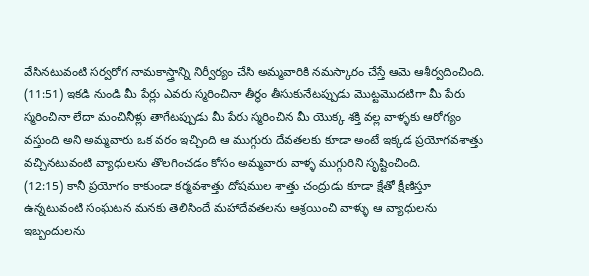వేసినటువంటి సర్వరోగ నామకాస్త్రాన్ని నిర్వీర్యం చేసి అమ్మవారికి నమస్కారం చేస్తే ఆమె ఆశీర్వదించింది.
(11:51) ఇకడి నుండి మీ పేర్లు ఎవరు స్మరించినా తీర్థం తీసుకునేటప్పుడు మొట్టమొదటిగా మీ పేరు స్మరించినా లేదా మంచినీళ్లు తాగేటప్పుడు మీ పేరు స్మరించిన మీ యొక్క శక్తి వల్ల వాళ్ళకు ఆరోగ్యం వస్తుంది అని అమ్మవారు ఒక వరం ఇచ్చింది ఆ ముగ్గురు దేవతలకు కూడా అంటే ఇక్కడ ప్రయోగవశాత్తు వచ్చినటువంటి వ్యాధులను తొలగించడం కోసం అమ్మవారు వాళ్ళ ముగ్గురిని సృష్టించింది.
(12:15) కానీ ప్రయోగం కాకుండా కర్మవశాత్తు దోషముల శాత్తు చంద్రుడు కూడా క్షేతో క్షీణిస్తూ ఉన్నటువంటి సంఘటన మనకు తెలిసిందే మహాదేవతలను ఆశ్రయించి వాళ్ళు ఆ వ్యాధులను ఇబ్బందులను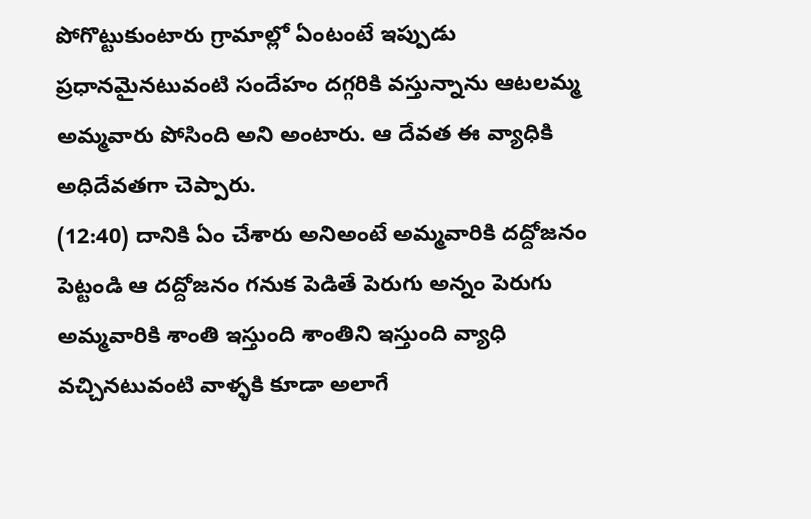పోగొట్టుకుంటారు గ్రామాల్లో ఏంటంటే ఇప్పుడు ప్రధానమైనటువంటి సందేహం దగ్గరికి వస్తున్నాను ఆటలమ్మ అమ్మవారు పోసింది అని అంటారు. ఆ దేవత ఈ వ్యాధికి అధిదేవతగా చెప్పారు.
(12:40) దానికి ఏం చేశారు అనిఅంటే అమ్మవారికి దద్దోజనం పెట్టండి ఆ దద్దోజనం గనుక పెడితే పెరుగు అన్నం పెరుగు అమ్మవారికి శాంతి ఇస్తుంది శాంతిని ఇస్తుంది వ్యాధి వచ్చినటువంటి వాళ్ళకి కూడా అలాగే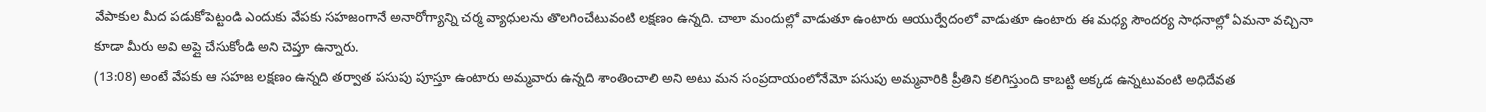వేపాకుల మీద పడుకోపెట్టండి ఎందుకు వేపకు సహజంగానే అనారోగ్యాన్ని చర్మ వ్యాధులను తొలగించేటువంటి లక్షణం ఉన్నది. చాలా మందుల్లో వాడుతూ ఉంటారు ఆయుర్వేదంలో వాడుతూ ఉంటారు ఈ మధ్య సౌందర్య సాధనాల్లో ఏమనా వచ్చినా కూడా మీరు అవి అప్లై చేసుకోండి అని చెప్తూ ఉన్నారు.
(13:08) అంటే వేపకు ఆ సహజ లక్షణం ఉన్నది తర్వాత పసుపు పూస్తూ ఉంటారు అమ్మవారు ఉన్నది శాంతించాలి అని అటు మన సంప్రదాయంలోనేమో పసుపు అమ్మవారికి ప్రీతిని కలిగిస్తుంది కాబట్టి అక్కడ ఉన్నటువంటి అధిదేవత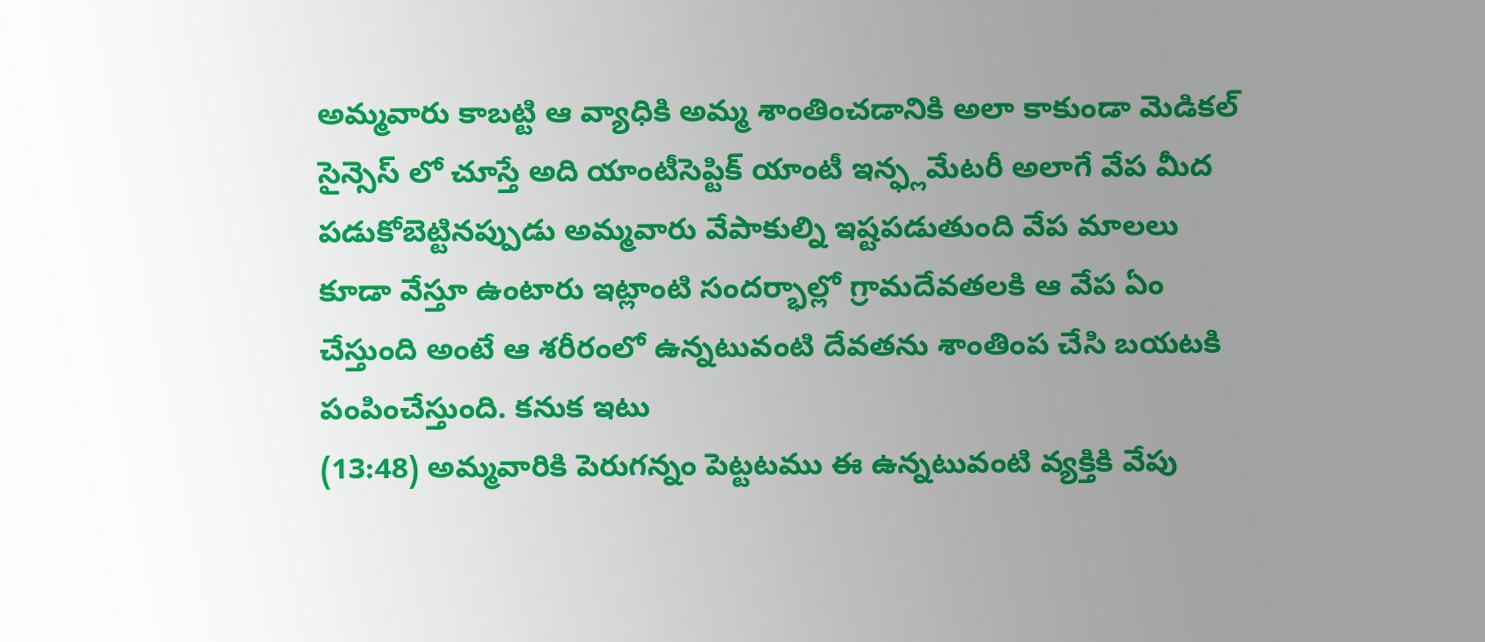అమ్మవారు కాబట్టి ఆ వ్యాధికి అమ్మ శాంతించడానికి అలా కాకుండా మెడికల్ సైన్సెస్ లో చూస్తే అది యాంటీసెప్టిక్ యాంటీ ఇన్ఫ్లమేటరీ అలాగే వేప మీద పడుకోబెట్టినప్పుడు అమ్మవారు వేపాకుల్ని ఇష్టపడుతుంది వేప మాలలు కూడా వేస్తూ ఉంటారు ఇట్లాంటి సందర్భాల్లో గ్రామదేవతలకి ఆ వేప ఏం చేస్తుంది అంటే ఆ శరీరంలో ఉన్నటువంటి దేవతను శాంతింప చేసి బయటకి పంపించేస్తుంది. కనుక ఇటు
(13:48) అమ్మవారికి పెరుగన్నం పెట్టటము ఈ ఉన్నటువంటి వ్యక్తికి వేపు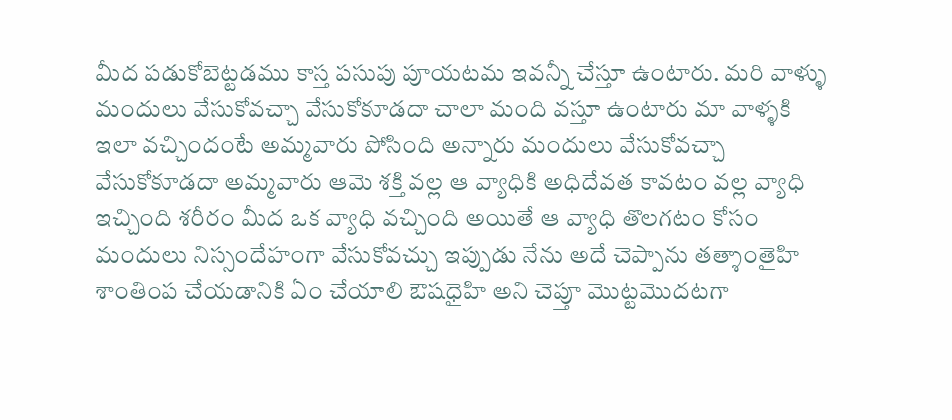మీద పడుకోబెట్టడము కాస్త పసుపు పూయటమ ఇవన్నీ చేస్తూ ఉంటారు. మరి వాళ్ళు మందులు వేసుకోవచ్చా వేసుకోకూడదా చాలా మంది వస్తూ ఉంటారు మా వాళ్ళకి ఇలా వచ్చిందంటే అమ్మవారు పోసింది అన్నారు మందులు వేసుకోవచ్చా వేసుకోకూడదా అమ్మవారు ఆమె శక్తి వల్ల ఆ వ్యాధికి అధిదేవత కావటం వల్ల వ్యాధి ఇచ్చింది శరీరం మీద ఒక వ్యాధి వచ్చింది అయితే ఆ వ్యాధి తొలగటం కోసం మందులు నిస్సందేహంగా వేసుకోవచ్చు ఇప్పుడు నేను అదే చెప్పాను తత్శాంతైహి శాంతింప చేయడానికి ఏం చేయాలి ఔషధైహి అని చెప్తూ మొట్టమొదటగా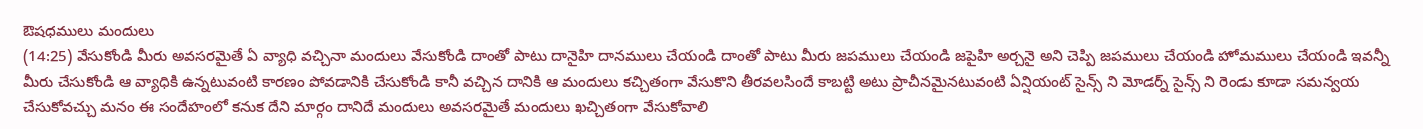ఔషధములు మందులు
(14:25) వేసుకోండి మీరు అవసరమైతే ఏ వ్యాధి వచ్చినా మందులు వేసుకోండి దాంతో పాటు దానైహి దానములు చేయండి దాంతో పాటు మీరు జపములు చేయండి జపైహి అర్చనై అని చెప్పి జపములు చేయండి హోమములు చేయండి ఇవన్నీ మీరు చేసుకోండి ఆ వ్యాధికి ఉన్నటువంటి కారణం పోవడానికి చేసుకోండి కానీ వచ్చిన దానికి ఆ మందులు కచ్చితంగా వేసుకొని తీరవలసిందే కాబట్టి అటు ప్రాచీనమైనటువంటి ఏన్షియంట్ సైన్స్ ని మోడర్న్ సైన్స్ ని రెండు కూడా సమన్వయ చేసుకోవచ్చు మనం ఈ సందేహంలో కనుక దేని మార్గం దానిదే మందులు అవసరమైతే మందులు ఖచ్చితంగా వేసుకోవాలి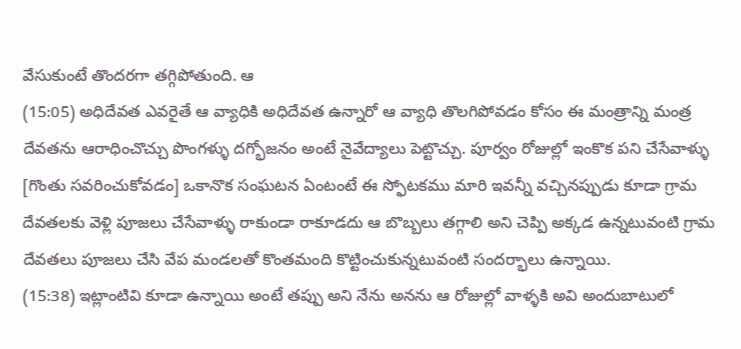వేసుకుంటే తొందరగా తగ్గిపోతుంది. ఆ
(15:05) అధిదేవత ఎవరైతే ఆ వ్యాధికి అధిదేవత ఉన్నారో ఆ వ్యాధి తొలగిపోవడం కోసం ఈ మంత్రాన్ని మంత్ర దేవతను ఆరాధించొచ్చు పొంగళ్ళు దగ్భోజనం అంటే నైవేద్యాలు పెట్టొచ్చు. పూర్వం రోజుల్లో ఇంకొక పని చేసేవాళ్ళు [గొంతు సవరించుకోవడం] ఒకానొక సంఘటన ఏంటంటే ఈ స్ఫోటకము మారి ఇవన్నీ వచ్చినప్పుడు కూడా గ్రామ దేవతలకు వెళ్లి పూజలు చేసేవాళ్ళు రాకుండా రాకూడదు ఆ బొబ్బలు తగ్గాలి అని చెప్పి అక్కడ ఉన్నటువంటి గ్రామ దేవతలు పూజలు చేసి వేప మండలతో కొంతమంది కొట్టించుకున్నటువంటి సందర్భాలు ఉన్నాయి.
(15:38) ఇట్లాంటివి కూడా ఉన్నాయి అంటే తప్పు అని నేను అనను ఆ రోజుల్లో వాళ్ళకి అవి అందుబాటులో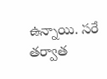ఉన్నాయి. సరే తర్వాత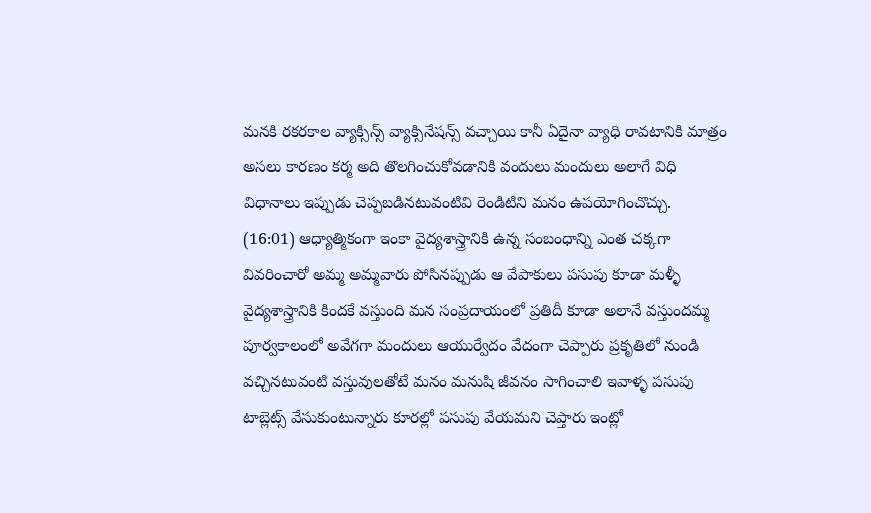మనకి రకరకాల వ్యాక్సిన్స్ వ్యాక్సినేషన్స్ వచ్చాయి కానీ ఏదైనా వ్యాధి రావటానికి మాత్రం అసలు కారణం కర్మ అది తొలగించుకోవడానికి వందులు మందులు అలాగే విధి విధానాలు ఇప్పుడు చెప్పబడినటువంటివి రెండిటిని మనం ఉపయోగించొచ్చు.
(16:01) ఆధ్యాత్మికంగా ఇంకా వైద్యశాస్త్రానికి ఉన్న సంబంధాన్ని ఎంత చక్కగా వివరించారో అమ్మ అమ్మవారు పోసినప్పుడు ఆ వేపాకులు పసుపు కూడా మళ్ళీ వైద్యశాస్త్రానికి కిందకే వస్తుంది మన సంప్రదాయంలో ప్రతిదీ కూడా అలానే వస్తుందమ్మ పూర్వకాలంలో అవేగగా మందులు ఆయుర్వేదం వేదంగా చెప్పారు ప్రకృతిలో నుండి వచ్చినటువంటి వస్తువులతోటే మనం మనుషి జీవనం సాగించాలి ఇవాళ్ళ పసుపు టాబ్లెట్స్ వేసుకుంటున్నారు కూరల్లో పసుపు వేయమని చెప్తారు ఇంట్లో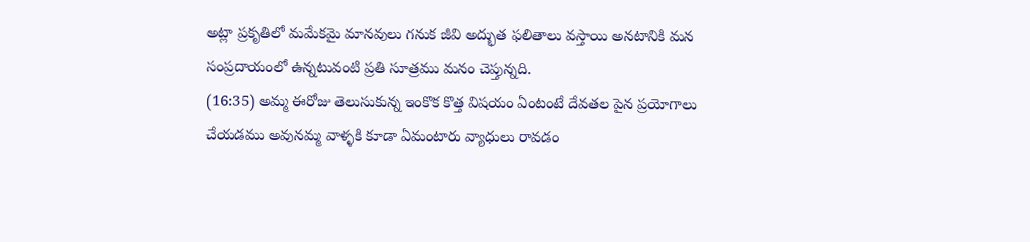అట్లా ప్రకృతిలో మమేకమై మానవులు గనుక జీవి అద్భుత ఫలితాలు వస్తాయి అనటానికి మన సంప్రదాయంలో ఉన్నటువంటి ప్రతి సూత్రము మనం చెప్తున్నది.
(16:35) అమ్మ ఈరోజు తెలుసుకున్న ఇంకొక కొత్త విషయం ఏంటంటే దేవతల పైన ప్రయోగాలు చేయడము అవునమ్మ వాళ్ళకి కూడా ఏమంటారు వ్యాధులు రావడం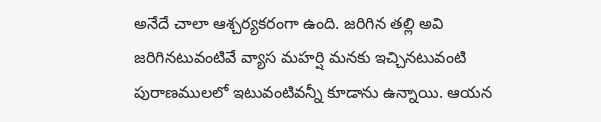అనేదే చాలా ఆశ్చర్యకరంగా ఉంది. జరిగిన తల్లి అవి జరిగినటువంటివే వ్యాస మహర్షి మనకు ఇచ్చినటువంటి పురాణములలో ఇటువంటివన్నీ కూడాను ఉన్నాయి. ఆయన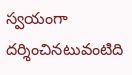స్వయంగా దర్శించినటువంటిది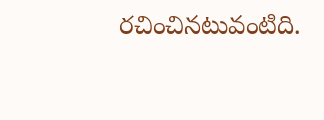రచించినటువంటిది.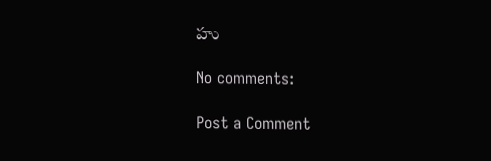హు

No comments:

Post a Comment